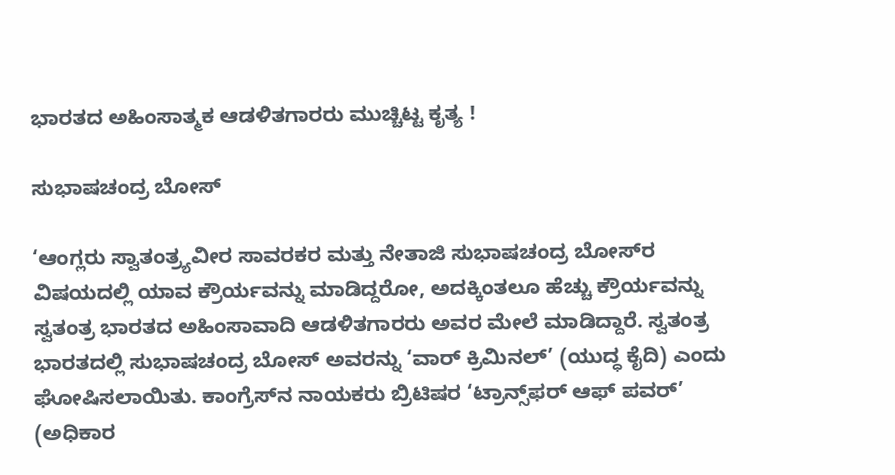ಭಾರತದ ಅಹಿಂಸಾತ್ಮಕ ಆಡಳಿತಗಾರರು ಮುಚ್ಚಿಟ್ಟ ಕೃತ್ಯ !

ಸುಭಾಷಚಂದ್ರ ಬೋಸ್‌

‘ಆಂಗ್ಲರು ಸ್ವಾತಂತ್ರ್ಯವೀರ ಸಾವರಕರ ಮತ್ತು ನೇತಾಜಿ ಸುಭಾಷಚಂದ್ರ ಬೋಸ್‌ರ ವಿಷಯದಲ್ಲಿ ಯಾವ ಕ್ರೌರ್ಯವನ್ನು ಮಾಡಿದ್ದರೋ, ಅದಕ್ಕಿಂತಲೂ ಹೆಚ್ಚು ಕ್ರೌರ್ಯವನ್ನು ಸ್ವತಂತ್ರ ಭಾರತದ ಅಹಿಂಸಾವಾದಿ ಆಡಳಿತಗಾರರು ಅವರ ಮೇಲೆ ಮಾಡಿದ್ದಾರೆ. ಸ್ವತಂತ್ರ ಭಾರತದಲ್ಲಿ ಸುಭಾಷಚಂದ್ರ ಬೋಸ್‌ ಅವರನ್ನು ‘ವಾರ್‌ ಕ್ರಿಮಿನಲ್’ (ಯುದ್ಧ ಕೈದಿ) ಎಂದು ಘೋಷಿಸಲಾಯಿತು. ಕಾಂಗ್ರೆಸ್‌ನ ನಾಯಕರು ಬ್ರಿಟಿಷರ ‘ಟ್ರಾನ್ಸ್‌ಫರ್‌ ಆಫ್‌ ಪವರ್’ (ಅಧಿಕಾರ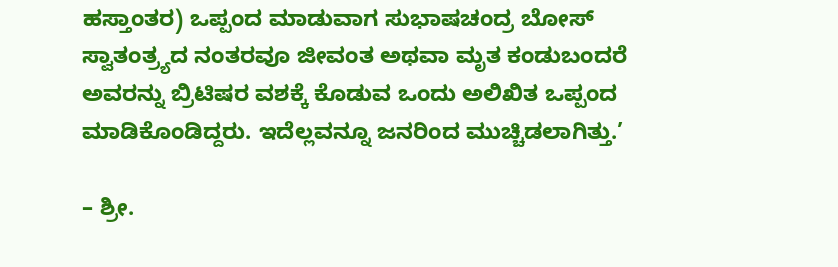ಹಸ್ತಾಂತರ) ಒಪ್ಪಂದ ಮಾಡುವಾಗ ಸುಭಾಷಚಂದ್ರ ಬೋಸ್‌ ಸ್ವಾತಂತ್ರ್ಯದ ನಂತರವೂ ಜೀವಂತ ಅಥವಾ ಮೃತ ಕಂಡುಬಂದರೆ ಅವರನ್ನು ಬ್ರಿಟಿಷರ ವಶಕ್ಕೆ ಕೊಡುವ ಒಂದು ಅಲಿಖಿತ ಒಪ್ಪಂದ ಮಾಡಿಕೊಂಡಿದ್ದರು. ಇದೆಲ್ಲವನ್ನೂ ಜನರಿಂದ ಮುಚ್ಚಿಡಲಾಗಿತ್ತು.’

– ಶ್ರೀ.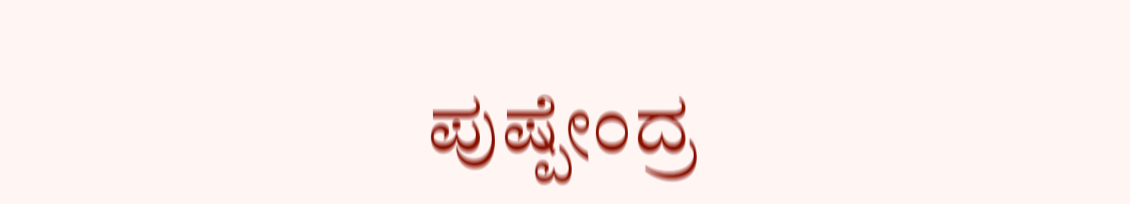ಪುಷ್ಪೇಂದ್ರ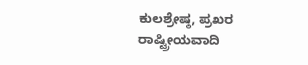ಕುಲಶ್ರೇಷ್ಠ, ಪ್ರಖರ ರಾಷ್ಟ್ರೀಯವಾದಿ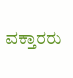ವಕ್ತಾರರು